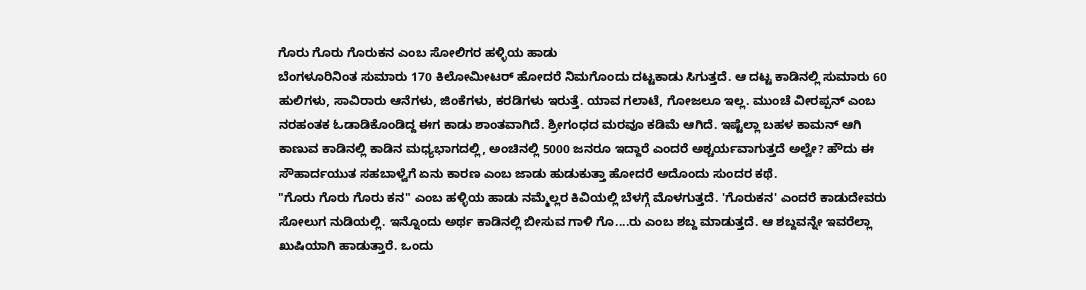ಗೊರು ಗೊರು ಗೊರುಕನ ಎಂಬ ಸೋಲಿಗರ ಹಳ್ಳಿಯ ಹಾಡು
ಬೆಂಗಳೂರಿನಿಂತ ಸುಮಾರು 170 ಕಿಲೋಮೀಟರ್ ಹೋದರೆ ನಿಮಗೊಂದು ದಟ್ಟಕಾಡು ಸಿಗುತ್ತದೆ. ಆ ದಟ್ಟ ಕಾಡಿನಲ್ಲಿ ಸುಮಾರು 60 ಹುಲಿಗಳು, ಸಾವಿರಾರು ಆನೆಗಳು, ಜಿಂಕೆಗಳು, ಕರಡಿಗಳು ಇರುತ್ತೆ. ಯಾವ ಗಲಾಟೆ, ಗೋಜಲೂ ಇಲ್ಲ. ಮುಂಚೆ ವೀರಪ್ಪನ್ ಎಂಬ ನರಹಂತಕ ಓಡಾಡಿಕೊಂಡಿದ್ದ ಈಗ ಕಾಡು ಶಾಂತವಾಗಿದೆ. ಶ್ರೀಗಂಧದ ಮರವೂ ಕಡಿಮೆ ಆಗಿದೆ. ಇಷ್ಟೆಲ್ಲಾ ಬಹಳ ಕಾಮನ್ ಆಗಿ ಕಾಣುವ ಕಾಡಿನಲ್ಲಿ ಕಾಡಿನ ಮಧ್ಯಭಾಗದಲ್ಲಿ, ಅಂಚಿನಲ್ಲಿ 5000 ಜನರೂ ಇದ್ದಾರೆ ಎಂದರೆ ಅಶ್ಚರ್ಯವಾಗುತ್ತದೆ ಅಲ್ವೇ? ಹೌದು ಈ ಸೌಹಾರ್ದಯುತ ಸಹಬಾಳ್ವೆಗೆ ಏನು ಕಾರಣ ಎಂಬ ಜಾಡು ಹುಡುಕುತ್ತಾ ಹೋದರೆ ಅದೊಂದು ಸುಂದರ ಕಥೆ.
"ಗೊರು ಗೊರು ಗೊರು ಕನ" ಎಂಬ ಹಳ್ಳಿಯ ಹಾಡು ನಮ್ಮೆಲ್ಲರ ಕಿವಿಯಲ್ಲಿ ಬೆಳಗ್ಗೆ ಮೊಳಗುತ್ತದೆ. 'ಗೊರುಕನ' ಎಂದರೆ ಕಾಡುದೇವರು ಸೋಲುಗ ನುಡಿಯಲ್ಲಿ. ಇನ್ನೊಂದು ಅರ್ಥ ಕಾಡಿನಲ್ಲಿ ಬೀಸುವ ಗಾಳಿ ಗೊ....ರು ಎಂಬ ಶಬ್ದ ಮಾಡುತ್ತದೆ. ಆ ಶಬ್ದವನ್ನೇ ಇವರೆಲ್ಲಾ ಖುಷಿಯಾಗಿ ಹಾಡುತ್ತಾರೆ. ಒಂದು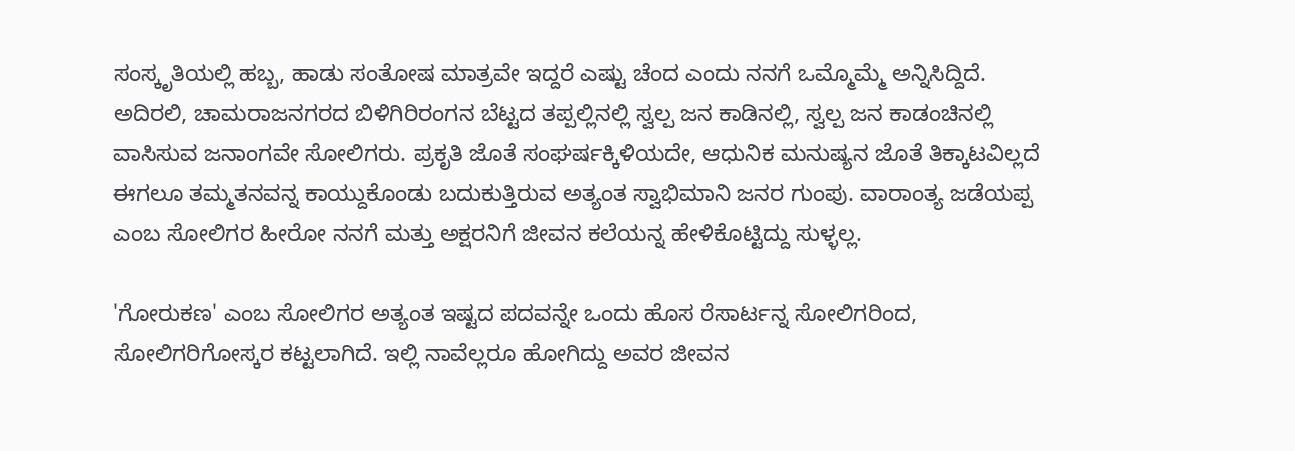ಸಂಸ್ಕೃತಿಯಲ್ಲಿ ಹಬ್ಬ, ಹಾಡು ಸಂತೋಷ ಮಾತ್ರವೇ ಇದ್ದರೆ ಎಷ್ಟು ಚೆಂದ ಎಂದು ನನಗೆ ಒಮ್ಮೊಮ್ಮೆ ಅನ್ನಿಸಿದ್ದಿದೆ.
ಅದಿರಲಿ, ಚಾಮರಾಜನಗರದ ಬಿಳಿಗಿರಿರಂಗನ ಬೆಟ್ಟದ ತಪ್ಪಲ್ಲಿನಲ್ಲಿ ಸ್ವಲ್ಪ ಜನ ಕಾಡಿನಲ್ಲಿ, ಸ್ವಲ್ಪ ಜನ ಕಾಡಂಚಿನಲ್ಲಿ ವಾಸಿಸುವ ಜನಾಂಗವೇ ಸೋಲಿಗರು. ಪ್ರಕೃತಿ ಜೊತೆ ಸಂಘರ್ಷಕ್ಕಿಳಿಯದೇ, ಆಧುನಿಕ ಮನುಷ್ಯನ ಜೊತೆ ತಿಕ್ಕಾಟವಿಲ್ಲದೆ ಈಗಲೂ ತಮ್ಮತನವನ್ನ ಕಾಯ್ದುಕೊಂಡು ಬದುಕುತ್ತಿರುವ ಅತ್ಯಂತ ಸ್ವಾಭಿಮಾನಿ ಜನರ ಗುಂಪು. ವಾರಾಂತ್ಯ ಜಡೆಯಪ್ಪ ಎಂಬ ಸೋಲಿಗರ ಹೀರೋ ನನಗೆ ಮತ್ತು ಅಕ್ಷರನಿಗೆ ಜೀವನ ಕಲೆಯನ್ನ ಹೇಳಿಕೊಟ್ಟಿದ್ದು ಸುಳ್ಳಲ್ಲ.

'ಗೋರುಕಣ' ಎಂಬ ಸೋಲಿಗರ ಅತ್ಯಂತ ಇಷ್ಟದ ಪದವನ್ನೇ ಒಂದು ಹೊಸ ರೆಸಾರ್ಟನ್ನ ಸೋಲಿಗರಿಂದ, ಸೋಲಿಗರಿಗೋಸ್ಕರ ಕಟ್ಟಲಾಗಿದೆ. ಇಲ್ಲಿ ನಾವೆಲ್ಲರೂ ಹೋಗಿದ್ದು ಅವರ ಜೀವನ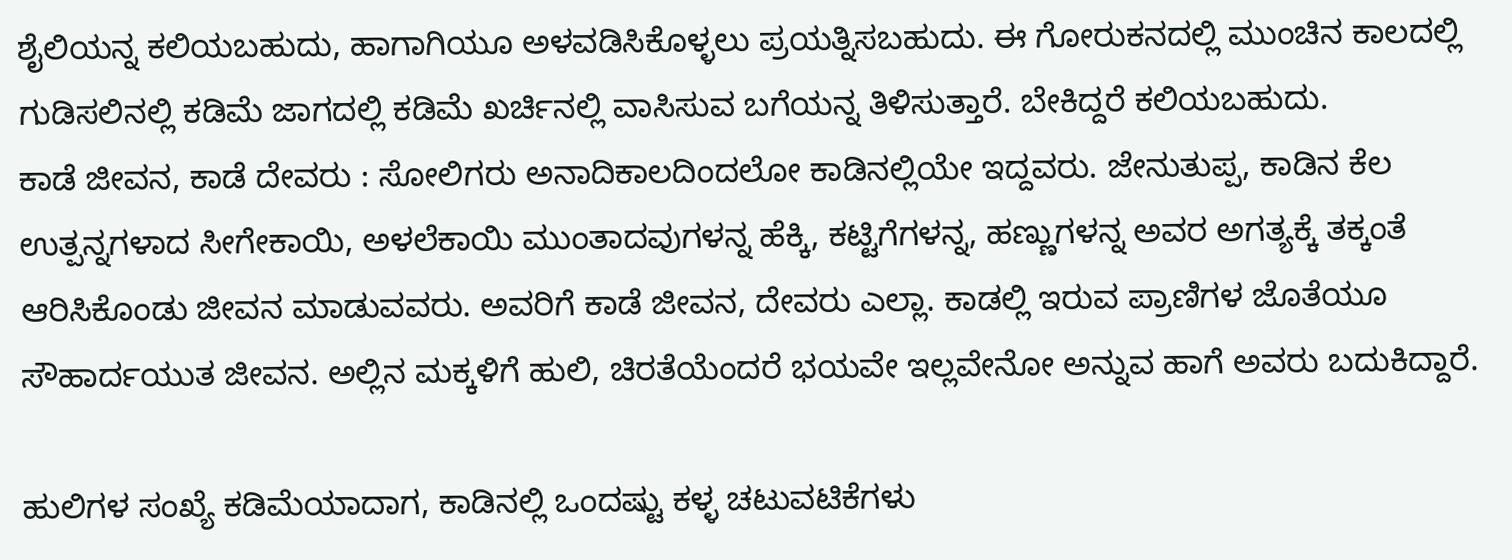ಶೈಲಿಯನ್ನ ಕಲಿಯಬಹುದು, ಹಾಗಾಗಿಯೂ ಅಳವಡಿಸಿಕೊಳ್ಳಲು ಪ್ರಯತ್ನಿಸಬಹುದು. ಈ ಗೋರುಕನದಲ್ಲಿ ಮುಂಚಿನ ಕಾಲದಲ್ಲಿ ಗುಡಿಸಲಿನಲ್ಲಿ ಕಡಿಮೆ ಜಾಗದಲ್ಲಿ ಕಡಿಮೆ ಖರ್ಚಿನಲ್ಲಿ ವಾಸಿಸುವ ಬಗೆಯನ್ನ ತಿಳಿಸುತ್ತಾರೆ. ಬೇಕಿದ್ದರೆ ಕಲಿಯಬಹುದು.
ಕಾಡೆ ಜೀವನ, ಕಾಡೆ ದೇವರು : ಸೋಲಿಗರು ಅನಾದಿಕಾಲದಿಂದಲೋ ಕಾಡಿನಲ್ಲಿಯೇ ಇದ್ದವರು. ಜೇನುತುಪ್ಪ, ಕಾಡಿನ ಕೆಲ ಉತ್ಪನ್ನಗಳಾದ ಸೀಗೇಕಾಯಿ, ಅಳಲೆಕಾಯಿ ಮುಂತಾದವುಗಳನ್ನ ಹೆಕ್ಕಿ, ಕಟ್ಟಿಗೆಗಳನ್ನ, ಹಣ್ಣುಗಳನ್ನ ಅವರ ಅಗತ್ಯಕ್ಕೆ ತಕ್ಕಂತೆ ಆರಿಸಿಕೊಂಡು ಜೀವನ ಮಾಡುವವರು. ಅವರಿಗೆ ಕಾಡೆ ಜೀವನ, ದೇವರು ಎಲ್ಲಾ. ಕಾಡಲ್ಲಿ ಇರುವ ಪ್ರಾಣಿಗಳ ಜೊತೆಯೂ ಸೌಹಾರ್ದಯುತ ಜೀವನ. ಅಲ್ಲಿನ ಮಕ್ಕಳಿಗೆ ಹುಲಿ, ಚಿರತೆಯೆಂದರೆ ಭಯವೇ ಇಲ್ಲವೇನೋ ಅನ್ನುವ ಹಾಗೆ ಅವರು ಬದುಕಿದ್ದಾರೆ.

ಹುಲಿಗಳ ಸಂಖ್ಯೆ ಕಡಿಮೆಯಾದಾಗ, ಕಾಡಿನಲ್ಲಿ ಒಂದಷ್ಟು ಕಳ್ಳ ಚಟುವಟಿಕೆಗಳು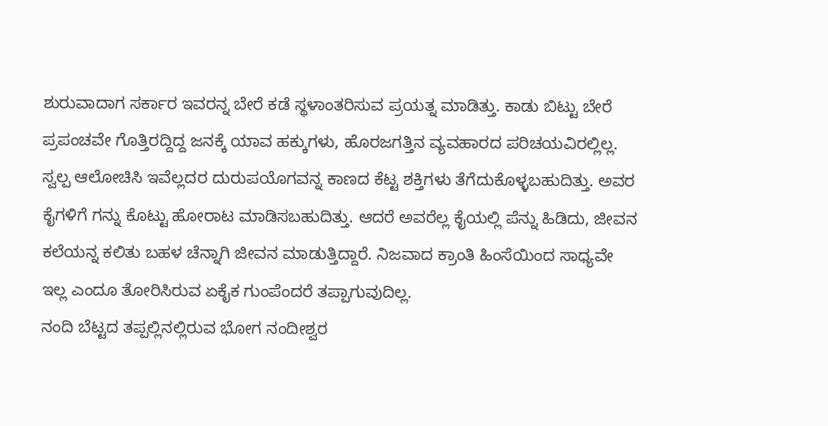ಶುರುವಾದಾಗ ಸರ್ಕಾರ ಇವರನ್ನ ಬೇರೆ ಕಡೆ ಸ್ಥಳಾಂತರಿಸುವ ಪ್ರಯತ್ನ ಮಾಡಿತ್ತು. ಕಾಡು ಬಿಟ್ಟು ಬೇರೆ ಪ್ರಪಂಚವೇ ಗೊತ್ತಿರದ್ದಿದ್ದ ಜನಕ್ಕೆ ಯಾವ ಹಕ್ಕುಗಳು, ಹೊರಜಗತ್ತಿನ ವ್ಯವಹಾರದ ಪರಿಚಯವಿರಲ್ಲಿಲ್ಲ. ಸ್ವಲ್ಪ ಆಲೋಚಿಸಿ ಇವೆಲ್ಲದರ ದುರುಪಯೊಗವನ್ನ ಕಾಣದ ಕೆಟ್ಟ ಶಕ್ತಿಗಳು ತೆಗೆದುಕೊಳ್ಳಬಹುದಿತ್ತು. ಅವರ ಕೈಗಳಿಗೆ ಗನ್ನು ಕೊಟ್ಟು ಹೋರಾಟ ಮಾಡಿಸಬಹುದಿತ್ತು. ಆದರೆ ಅವರೆಲ್ಲ ಕೈಯಲ್ಲಿ ಪೆನ್ನು ಹಿಡಿದು, ಜೀವನ ಕಲೆಯನ್ನ ಕಲಿತು ಬಹಳ ಚೆನ್ನಾಗಿ ಜೀವನ ಮಾಡುತ್ತಿದ್ದಾರೆ. ನಿಜವಾದ ಕ್ರಾಂತಿ ಹಿಂಸೆಯಿಂದ ಸಾಧ್ಯವೇ ಇಲ್ಲ ಎಂದೂ ತೋರಿಸಿರುವ ಏಕೈಕ ಗುಂಪೆಂದರೆ ತಪ್ಪಾಗುವುದಿಲ್ಲ.
ನಂದಿ ಬೆಟ್ಟದ ತಪ್ಪಲ್ಲಿನಲ್ಲಿರುವ ಭೋಗ ನಂದೀಶ್ವರ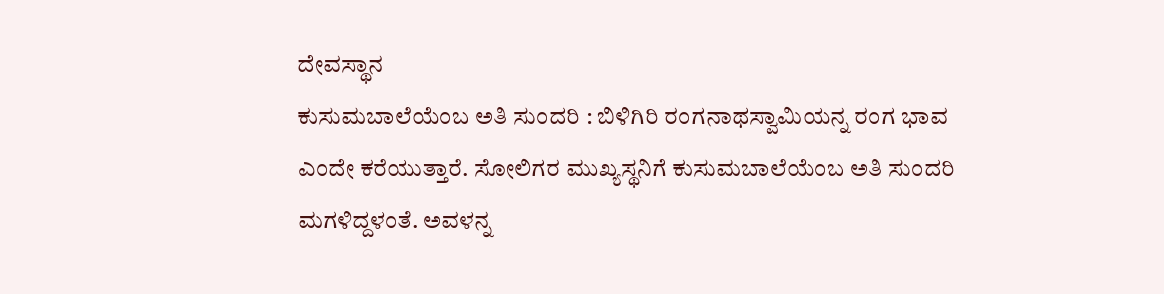ದೇವಸ್ಥಾನ
ಕುಸುಮಬಾಲೆಯೆಂಬ ಅತಿ ಸುಂದರಿ : ಬಿಳಿಗಿರಿ ರಂಗನಾಥಸ್ವಾಮಿಯನ್ನ ರಂಗ ಭಾವ ಎಂದೇ ಕರೆಯುತ್ತಾರೆ. ಸೋಲಿಗರ ಮುಖ್ಯಸ್ಥನಿಗೆ ಕುಸುಮಬಾಲೆಯೆಂಬ ಅತಿ ಸುಂದರಿ ಮಗಳಿದ್ದಳಂತೆ. ಅವಳನ್ನ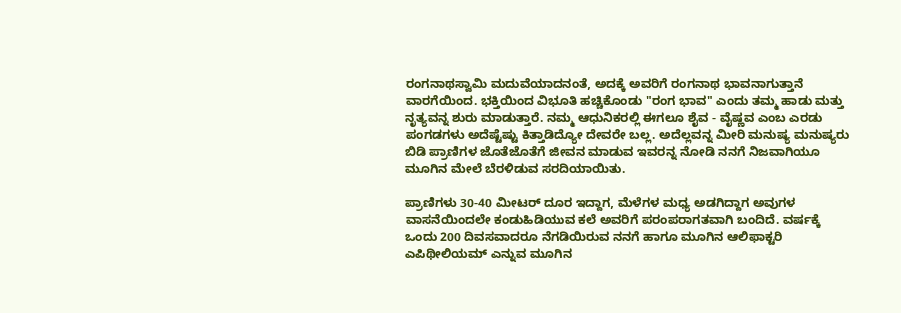ರಂಗನಾಥಸ್ವಾಮಿ ಮದುವೆಯಾದನಂತೆ, ಅದಕ್ಕೆ ಅವರಿಗೆ ರಂಗನಾಥ ಭಾವನಾಗುತ್ತಾನೆ ವಾರಗೆಯಿಂದ. ಭಕ್ತಿಯಿಂದ ವಿಭೂತಿ ಹಚ್ಚಿಕೊಂಡು "ರಂಗ ಭಾವ" ಎಂದು ತಮ್ಮ ಹಾಡು ಮತ್ತು ನೃತ್ಯವನ್ನ ಶುರು ಮಾಡುತ್ತಾರೆ. ನಮ್ಮ ಆಧುನಿಕರಲ್ಲಿ ಈಗಲೂ ಶೈವ - ವೈಷ್ಣವ ಎಂಬ ಎರಡು ಪಂಗಡಗಳು ಅದೆಷ್ಟೆಷ್ಟು ಕಿತ್ತಾಡಿದ್ಯೋ ದೇವರೇ ಬಲ್ಲ. ಅದೆಲ್ಲವನ್ನ ಮೀರಿ ಮನುಷ್ಯ ಮನುಷ್ಯರು ಬಿಡಿ ಪ್ರಾಣಿಗಳ ಜೊತೆಜೊತೆಗೆ ಜೀವನ ಮಾಡುವ ಇವರನ್ನ ನೋಡಿ ನನಗೆ ನಿಜವಾಗಿಯೂ ಮೂಗಿನ ಮೇಲೆ ಬೆರಳಿಡುವ ಸರದಿಯಾಯಿತು.

ಪ್ರಾಣಿಗಳು 30-40 ಮೀಟರ್ ದೂರ ಇದ್ದಾಗ, ಮೆಳೆಗಳ ಮಧ್ಯ ಅಡಗಿದ್ದಾಗ ಅವುಗಳ ವಾಸನೆಯಿಂದಲೇ ಕಂಡುಹಿಡಿಯುವ ಕಲೆ ಅವರಿಗೆ ಪರಂಪರಾಗತವಾಗಿ ಬಂದಿದೆ. ವರ್ಷಕ್ಕೆ ಒಂದು 200 ದಿವಸವಾದರೂ ನೆಗಡಿಯಿರುವ ನನಗೆ ಹಾಗೂ ಮೂಗಿನ ಆಲಿಫಾಕ್ಟರಿ ಎಪಿಥೀಲಿಯಮ್ ಎನ್ನುವ ಮೂಗಿನ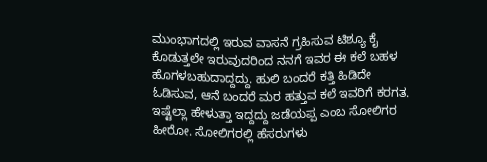ಮುಂಭಾಗದಲ್ಲಿ ಇರುವ ವಾಸನೆ ಗ್ರಹಿಸುವ ಟಿಶ್ಯೂ ಕೈ ಕೊಡುತ್ತಲೇ ಇರುವುದರಿಂದ ನನಗೆ ಇವರ ಈ ಕಲೆ ಬಹಳ ಹೊಗಳಬಹುದಾದ್ದದ್ದು. ಹುಲಿ ಬಂದರೆ ಕತ್ತಿ ಹಿಡಿದೇ ಓಡಿಸುವ, ಆನೆ ಬಂದರೆ ಮರ ಹತ್ತುವ ಕಲೆ ಇವರಿಗೆ ಕರಗತ.
ಇಷ್ಟೆಲ್ಲಾ ಹೇಳುತ್ತಾ ಇದ್ದದ್ದು ಜಡೆಯಪ್ಪ ಎಂಬ ಸೋಲಿಗರ ಹೀರೋ. ಸೋಲಿಗರಲ್ಲಿ ಹೆಸರುಗಳು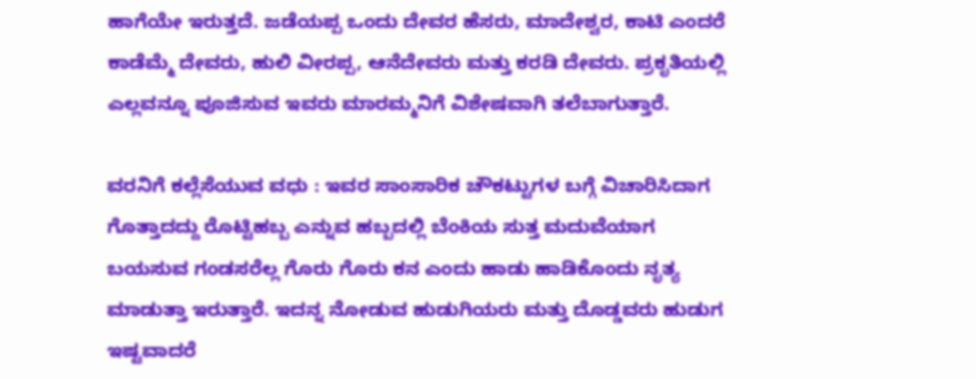ಹಾಗೆಯೇ ಇರುತ್ತದೆ. ಜಡೆಯಪ್ಪ ಒಂದು ದೇವರ ಹೆಸರು, ಮಾದೇಶ್ವರ, ಕಾಟಿ ಎಂದರೆ ಕಾಡೆಮ್ಮೆ ದೇವರು, ಹುಲಿ ವೀರಪ್ಪ, ಆನೆದೇವರು ಮತ್ತು ಕರಡಿ ದೇವರು. ಪ್ರಕೃತಿಯಲ್ಲಿ ಎಲ್ಲವನ್ನೂ ಪೂಜಿಸುವ ಇವರು ಮಾರಮ್ಮನಿಗೆ ವಿಶೇಷವಾಗಿ ತಲೆಬಾಗುತ್ತಾರೆ.

ವರನಿಗೆ ಕಲ್ಲೆಸೆಯುವ ವಧು : ಇವರ ಸಾಂಸಾರಿಕ ಚೌಕಟ್ಟುಗಳ ಬಗ್ಗೆ ವಿಚಾರಿಸಿದಾಗ ಗೊತ್ತಾದದ್ದು ರೊಟ್ಟಿಹಬ್ಬ ಎನ್ನುವ ಹಬ್ಬದಲ್ಲಿ ಬೆಂಕಿಯ ಸುತ್ತ ಮದುವೆಯಾಗ ಬಯಸುವ ಗಂಡಸರೆಲ್ಲ ಗೊರು ಗೊರು ಕನ ಎಂದು ಹಾಡು ಹಾಡಿಕೊಂದು ನೃತ್ಯ ಮಾಡುತ್ತಾ ಇರುತ್ತಾರೆ. ಇದನ್ನ ನೋಡುವ ಹುಡುಗಿಯರು ಮತ್ತು ದೊಡ್ಡವರು ಹುಡುಗ ಇಷ್ಟವಾದರೆ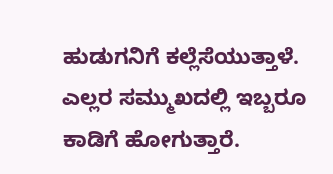ಹುಡುಗನಿಗೆ ಕಲ್ಲೆಸೆಯುತ್ತಾಳೆ. ಎಲ್ಲರ ಸಮ್ಮುಖದಲ್ಲಿ ಇಬ್ಬರೂ ಕಾಡಿಗೆ ಹೋಗುತ್ತಾರೆ.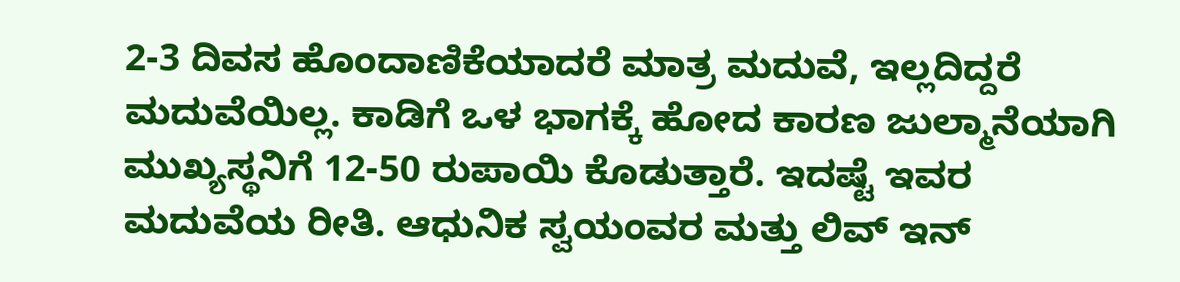2-3 ದಿವಸ ಹೊಂದಾಣಿಕೆಯಾದರೆ ಮಾತ್ರ ಮದುವೆ, ಇಲ್ಲದಿದ್ದರೆ ಮದುವೆಯಿಲ್ಲ. ಕಾಡಿಗೆ ಒಳ ಭಾಗಕ್ಕೆ ಹೋದ ಕಾರಣ ಜುಲ್ಮಾನೆಯಾಗಿ ಮುಖ್ಯಸ್ಥನಿಗೆ 12-50 ರುಪಾಯಿ ಕೊಡುತ್ತಾರೆ. ಇದಷ್ಟೆ ಇವರ ಮದುವೆಯ ರೀತಿ. ಆಧುನಿಕ ಸ್ವಯಂವರ ಮತ್ತು ಲಿವ್ ಇನ್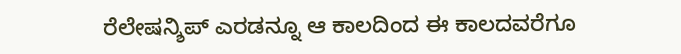ರೆಲೇಷನ್ಶಿಪ್ ಎರಡನ್ನೂ ಆ ಕಾಲದಿಂದ ಈ ಕಾಲದವರೆಗೂ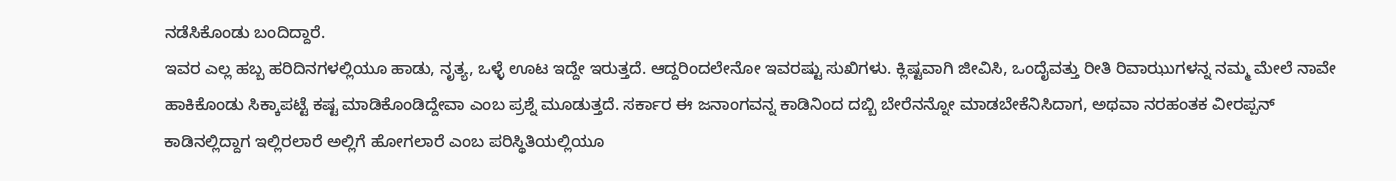ನಡೆಸಿಕೊಂಡು ಬಂದಿದ್ದಾರೆ.
ಇವರ ಎಲ್ಲ ಹಬ್ಬ ಹರಿದಿನಗಳಲ್ಲಿಯೂ ಹಾಡು, ನೃತ್ಯ, ಒಳ್ಳೆ ಊಟ ಇದ್ದೇ ಇರುತ್ತದೆ. ಆದ್ದರಿಂದಲೇನೋ ಇವರಷ್ಟು ಸುಖಿಗಳು. ಕ್ಲಿಷ್ಟವಾಗಿ ಜೀವಿಸಿ, ಒಂದೈವತ್ತು ರೀತಿ ರಿವಾಝುಗಳನ್ನ ನಮ್ಮ ಮೇಲೆ ನಾವೇ ಹಾಕಿಕೊಂಡು ಸಿಕ್ಕಾಪಟ್ಟೆ ಕಷ್ಟ ಮಾಡಿಕೊಂಡಿದ್ದೇವಾ ಎಂಬ ಪ್ರಶ್ನೆ ಮೂಡುತ್ತದೆ. ಸರ್ಕಾರ ಈ ಜನಾಂಗವನ್ನ ಕಾಡಿನಿಂದ ದಬ್ಬಿ ಬೇರೆನನ್ನೋ ಮಾಡಬೇಕೆನಿಸಿದಾಗ, ಅಥವಾ ನರಹಂತಕ ವೀರಪ್ಪನ್ ಕಾಡಿನಲ್ಲಿದ್ದಾಗ ಇಲ್ಲಿರಲಾರೆ ಅಲ್ಲಿಗೆ ಹೋಗಲಾರೆ ಎಂಬ ಪರಿಸ್ಥಿತಿಯಲ್ಲಿಯೂ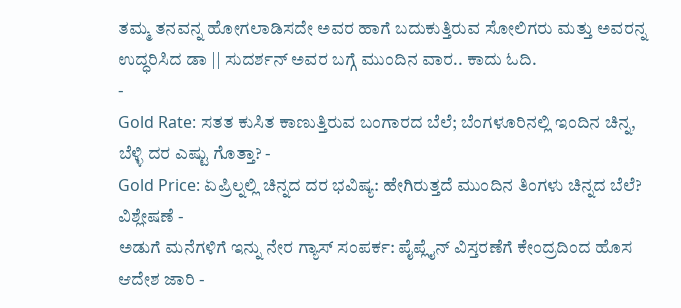ತಮ್ಮ ತನವನ್ನ ಹೋಗಲಾಡಿಸದೇ ಅವರ ಹಾಗೆ ಬದುಕುತ್ತಿರುವ ಸೋಲಿಗರು ಮತ್ತು ಅವರನ್ನ ಉದ್ಧರಿಸಿದ ಡಾ || ಸುದರ್ಶನ್ ಅವರ ಬಗ್ಗೆ ಮುಂದಿನ ವಾರ.. ಕಾದು ಓದಿ.
-
Gold Rate: ಸತತ ಕುಸಿತ ಕಾಣುತ್ತಿರುವ ಬಂಗಾರದ ಬೆಲೆ; ಬೆಂಗಳೂರಿನಲ್ಲಿ ಇಂದಿನ ಚಿನ್ನ, ಬೆಳ್ಳಿ ದರ ಎಷ್ಟು ಗೊತ್ತಾ? -
Gold Price: ಏಪ್ರಿಲ್ನಲ್ಲಿ ಚಿನ್ನದ ದರ ಭವಿಷ್ಯ: ಹೇಗಿರುತ್ತದೆ ಮುಂದಿನ ತಿಂಗಳು ಚಿನ್ನದ ಬೆಲೆ? ವಿಶ್ಲೇಷಣೆ -
ಅಡುಗೆ ಮನೆಗಳಿಗೆ ಇನ್ನು ನೇರ ಗ್ಯಾಸ್ ಸಂಪರ್ಕ: ಪೈಪ್ಲೈನ್ ವಿಸ್ತರಣೆಗೆ ಕೇಂದ್ರದಿಂದ ಹೊಸ ಆದೇಶ ಜಾರಿ -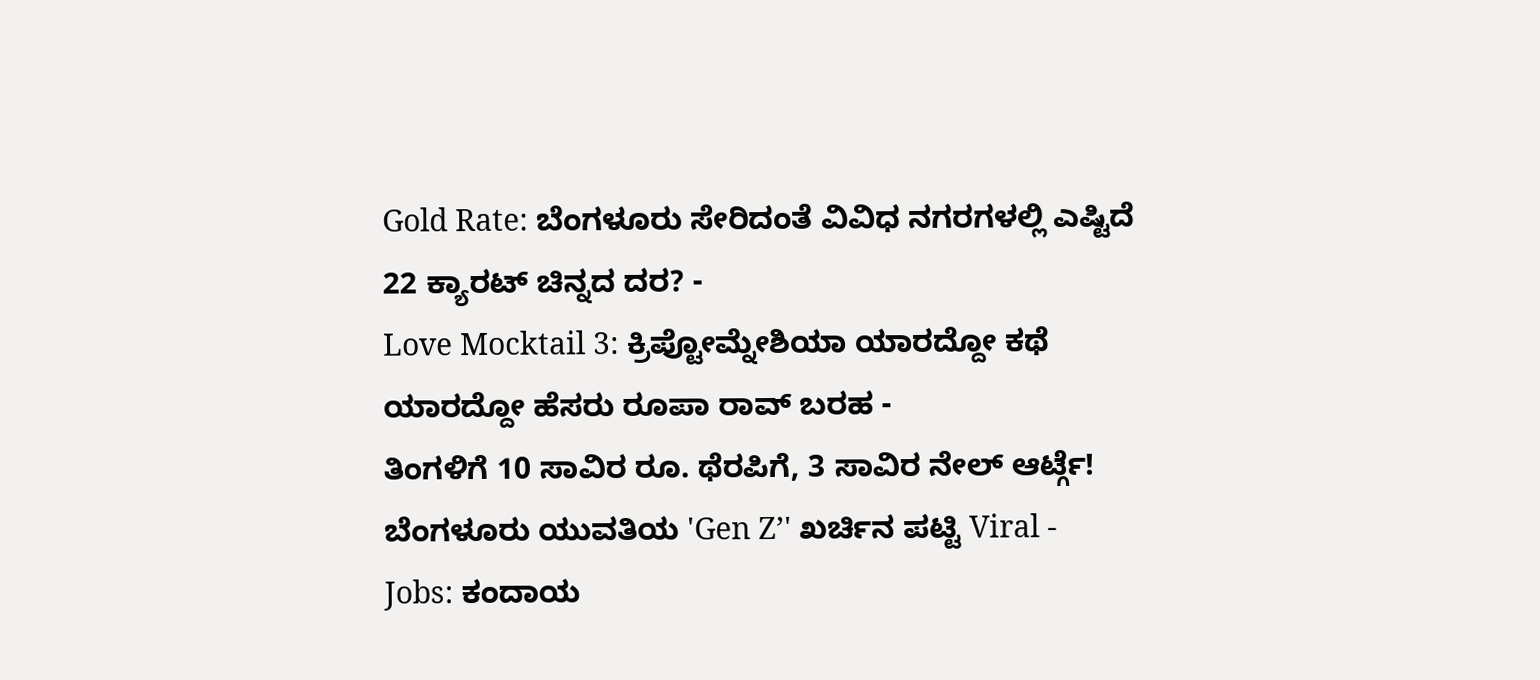Gold Rate: ಬೆಂಗಳೂರು ಸೇರಿದಂತೆ ವಿವಿಧ ನಗರಗಳಲ್ಲಿ ಎಷ್ಟಿದೆ 22 ಕ್ಯಾರಟ್ ಚಿನ್ನದ ದರ? -
Love Mocktail 3: ಕ್ರಿಪ್ಟೋಮ್ನೇಶಿಯಾ ಯಾರದ್ದೋ ಕಥೆ ಯಾರದ್ದೋ ಹೆಸರು ರೂಪಾ ರಾವ್ ಬರಹ -
ತಿಂಗಳಿಗೆ 10 ಸಾವಿರ ರೂ. ಥೆರಪಿಗೆ, 3 ಸಾವಿರ ನೇಲ್ ಆರ್ಟ್ಗೆ! ಬೆಂಗಳೂರು ಯುವತಿಯ 'Gen Z’' ಖರ್ಚಿನ ಪಟ್ಟಿ Viral -
Jobs: ಕಂದಾಯ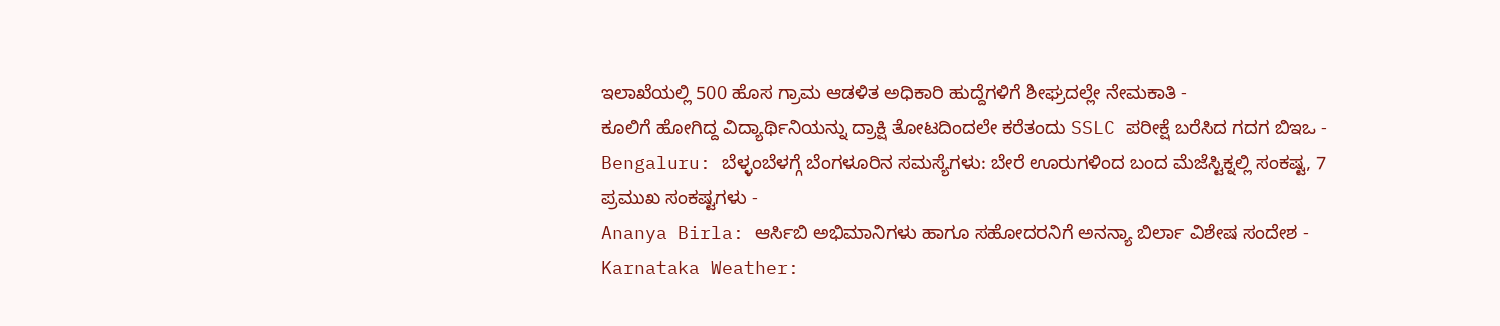ಇಲಾಖೆಯಲ್ಲಿ 500 ಹೊಸ ಗ್ರಾಮ ಆಡಳಿತ ಅಧಿಕಾರಿ ಹುದ್ದೆಗಳಿಗೆ ಶೀಘ್ರದಲ್ಲೇ ನೇಮಕಾತಿ -
ಕೂಲಿಗೆ ಹೋಗಿದ್ದ ವಿದ್ಯಾರ್ಥಿನಿಯನ್ನು ದ್ರಾಕ್ಷಿ ತೋಟದಿಂದಲೇ ಕರೆತಂದು SSLC ಪರೀಕ್ಷೆ ಬರೆಸಿದ ಗದಗ ಬಿಇಒ -
Bengaluru: ಬೆಳ್ಳಂಬೆಳಗ್ಗೆ ಬೆಂಗಳೂರಿನ ಸಮಸ್ಯೆಗಳು: ಬೇರೆ ಊರುಗಳಿಂದ ಬಂದ ಮೆಜೆಸ್ಟಿಕ್ನಲ್ಲಿ ಸಂಕಷ್ಟ, 7 ಪ್ರಮುಖ ಸಂಕಷ್ಟಗಳು -
Ananya Birla: ಆರ್ಸಿಬಿ ಅಭಿಮಾನಿಗಳು ಹಾಗೂ ಸಹೋದರನಿಗೆ ಅನನ್ಯಾ ಬಿರ್ಲಾ ವಿಶೇಷ ಸಂದೇಶ -
Karnataka Weather: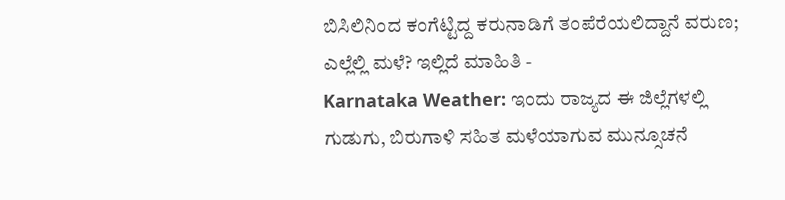ಬಿಸಿಲಿನಿಂದ ಕಂಗೆಟ್ಟಿದ್ದ ಕರುನಾಡಿಗೆ ತಂಪೆರೆಯಲಿದ್ದಾನೆ ವರುಣ; ಎಲ್ಲೆಲ್ಲಿ ಮಳೆ? ಇಲ್ಲಿದೆ ಮಾಹಿತಿ -
Karnataka Weather: ಇಂದು ರಾಜ್ಯದ ಈ ಜಿಲ್ಲೆಗಳಲ್ಲಿ ಗುಡುಗು, ಬಿರುಗಾಳಿ ಸಹಿತ ಮಳೆಯಾಗುವ ಮುನ್ಸೂಚನೆ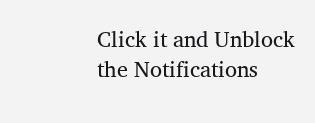Click it and Unblock the Notifications